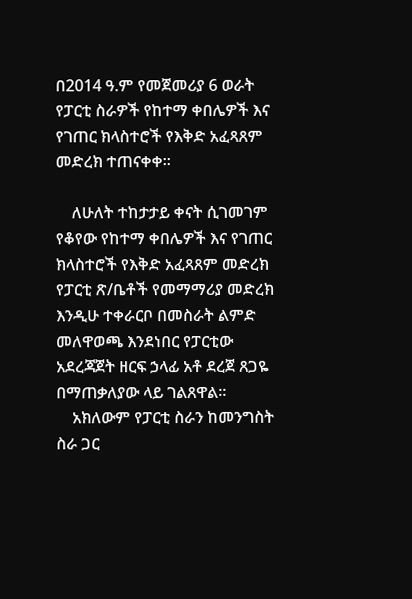በ2014 ዓ.ም የመጀመሪያ 6 ወራት የፓርቲ ስራዎች የከተማ ቀበሌዎች እና የገጠር ክላስተሮች የእቅድ አፈጻጸም መድረክ ተጠናቀቀ።

    ለሁለት ተከታታይ ቀናት ሲገመገም የቆየው የከተማ ቀበሌዎች እና የገጠር ክላስተሮች የእቅድ አፈጻጸም መድረክ የፓርቲ ጽ/ቤቶች የመማማሪያ መድረክ እንዲሁ ተቀራርቦ በመስራት ልምድ መለዋወጫ እንደነበር የፓርቲው አደረጃጀት ዘርፍ ኃላፊ አቶ ደረጀ ጸጋዬ በማጠቃለያው ላይ ገልጸዋል።
    አክለውም የፓርቲ ስራን ከመንግስት ስራ ጋር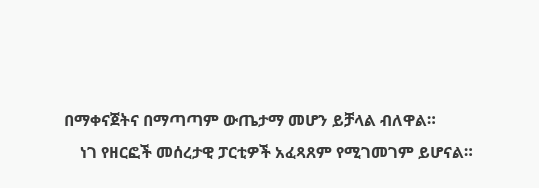በማቀናጀትና በማጣጣም ውጤታማ መሆን ይቻላል ብለዋል።
    ነገ የዘርፎች መሰረታዊ ፓርቲዎች አፈጻጸም የሚገመገም ይሆናል።